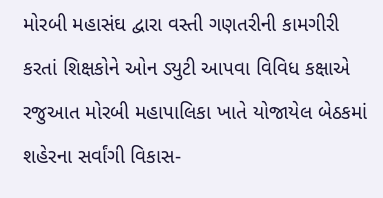મોરબી મહાસંઘ દ્વારા વસ્તી ગણતરીની કામગીરી કરતાં શિક્ષકોને ઓન ડ્યુટી આપવા વિવિધ કક્ષાએ રજુઆત મોરબી મહાપાલિકા ખાતે યોજાયેલ બેઠકમાં શહેરના સર્વાંગી વિકાસ-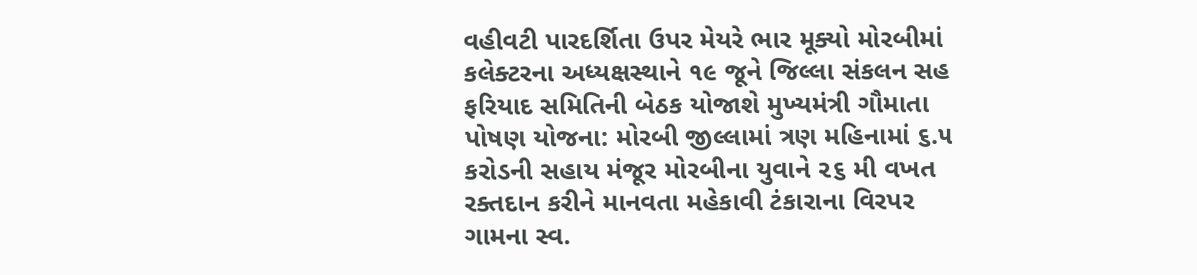વહીવટી પારદર્શિતા ઉપર મેયરે ભાર મૂક્યો મોરબીમાં કલેક્ટરના અધ્યક્ષસ્થાને ૧૯ જૂને જિલ્લા સંકલન સહ ફરિયાદ સમિતિની બેઠક યોજાશે મુખ્યમંત્રી ગૌમાતા પોષણ યોજના: મોરબી જીલ્લામાં ત્રણ મહિનામાં ૬.૫ કરોડની સહાય મંજૂર મોરબીના યુવાને ૨૬ મી વખત રક્તદાન કરીને માનવતા મહેકાવી ટંકારાના વિરપર ગામના સ્વ.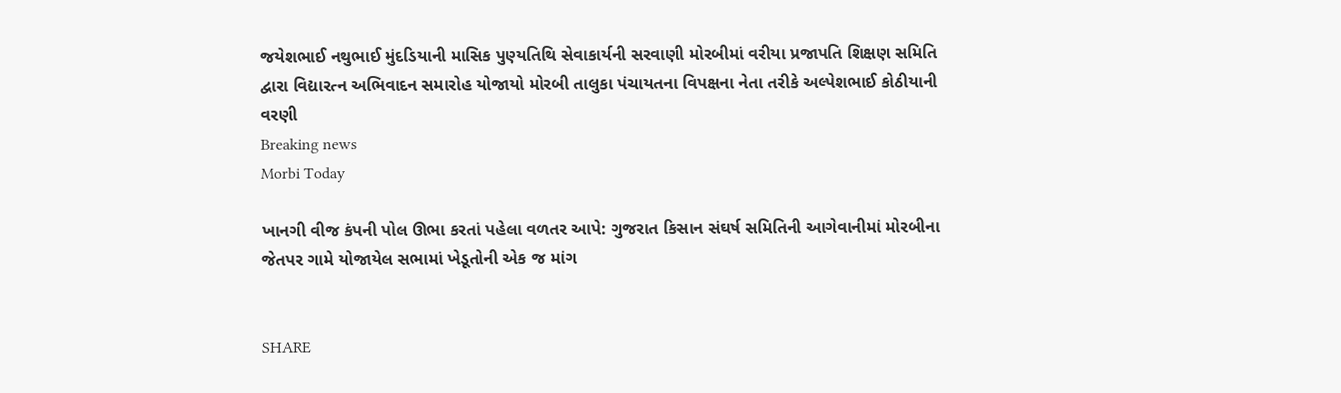જયેશભાઈ નથુભાઈ મુંદડિયાની માસિક પુણ્યતિથિ સેવાકાર્યની સરવાણી મોરબીમાં વરીયા પ્રજાપતિ શિક્ષણ સમિતિ દ્વારા વિદ્યારત્ન અભિવાદન સમારોહ યોજાયો મોરબી તાલુકા પંચાયતના વિપક્ષના નેતા તરીકે અલ્પેશભાઈ કોઠીયાની વરણી
Breaking news
Morbi Today

ખાનગી વીજ કંપની પોલ ઊભા કરતાં પહેલા વળતર આપે: ગુજરાત કિસાન સંઘર્ષ સમિતિની આગેવાનીમાં મોરબીના જેતપર ગામે યોજાયેલ સભામાં ખેડૂતોની એક જ માંગ


SHARE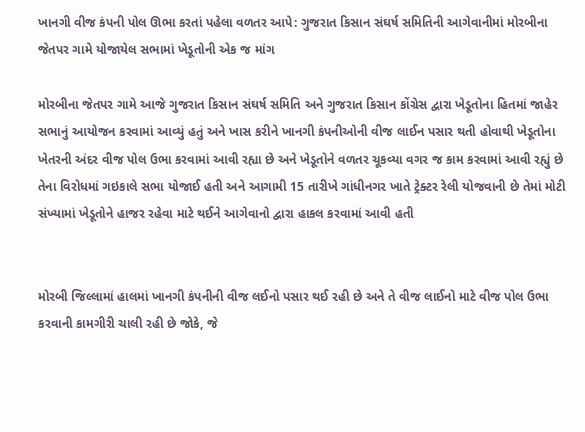ખાનગી વીજ કંપની પોલ ઊભા કરતાં પહેલા વળતર આપે: ગુજરાત કિસાન સંઘર્ષ સમિતિની આગેવાનીમાં મોરબીના જેતપર ગામે યોજાયેલ સભામાં ખેડૂતોની એક જ માંગ

મોરબીના જેતપર ગામે આજે ગુજરાત કિસાન સંઘર્ષ સમિતિ અને ગુજરાત કિસાન કોંગ્રેસ દ્વારા ખેડૂતોના હિતમાં જાહેર સભાનું આયોજન કરવામાં આવ્યું હતું અને ખાસ કરીને ખાનગી કંપનીઓની વીજ લાઈન પસાર થતી હોવાથી ખેડૂતોના ખેતરની અંદર વીજ પોલ ઉભા કરવામાં આવી રહ્યા છે અને ખેડૂતોને વળતર ચૂકવ્યા વગર જ કામ કરવામાં આવી રહ્યું છે તેના વિરોધમાં ગઇકાલે સભા યોજાઈ હતી અને આગામી 15 તારીખે ગાંધીનગર ખાતે ટ્રેક્ટર રેલી યોજવાની છે તેમાં મોટી સંખ્યામાં ખેડૂતોને હાજર રહેવા માટે થઈને આગેવાનો દ્વારા હાકલ કરવામાં આવી હતી


મોરબી જિલ્લામાં હાલમાં ખાનગી કંપનીની વીજ લઈનો પસાર થઈ રહી છે અને તે વીજ લાઈનો માટે વીજ પોલ ઉભા કરવાની કામગીરી ચાલી રહી છે જોકે, જે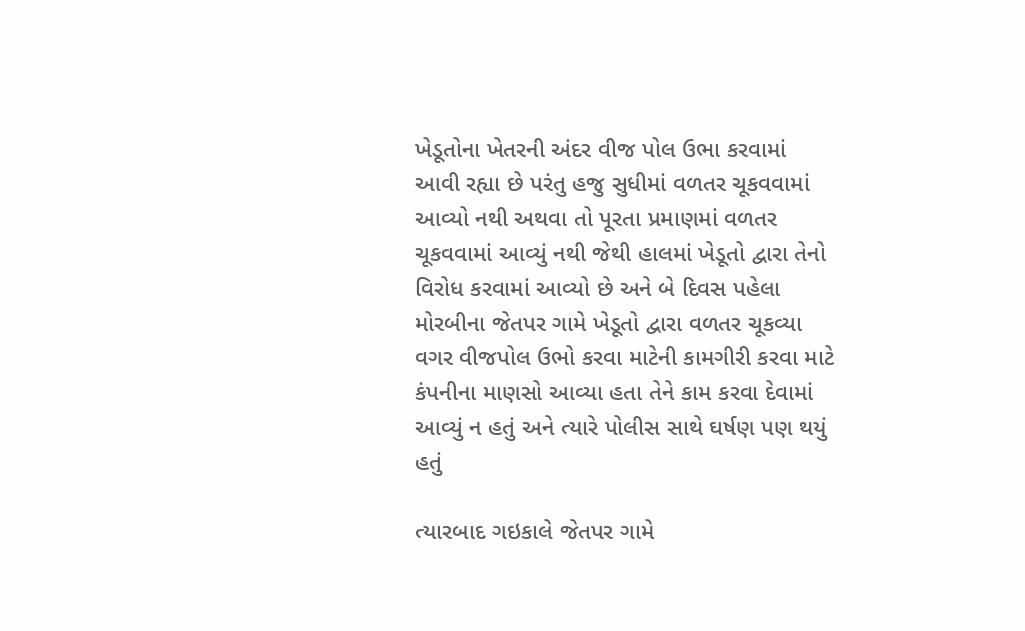ખેડૂતોના ખેતરની અંદર વીજ પોલ ઉભા કરવામાં આવી રહ્યા છે પરંતુ હજુ સુધીમાં વળતર ચૂકવવામાં આવ્યો નથી અથવા તો પૂરતા પ્રમાણમાં વળતર ચૂકવવામાં આવ્યું નથી જેથી હાલમાં ખેડૂતો દ્વારા તેનો વિરોધ કરવામાં આવ્યો છે અને બે દિવસ પહેલા મોરબીના જેતપર ગામે ખેડૂતો દ્વારા વળતર ચૂકવ્યા વગર વીજપોલ ઉભો કરવા માટેની કામગીરી કરવા માટે કંપનીના માણસો આવ્યા હતા તેને કામ કરવા દેવામાં આવ્યું ન હતું અને ત્યારે પોલીસ સાથે ઘર્ષણ પણ થયું હતું

ત્યારબાદ ગઇકાલે જેતપર ગામે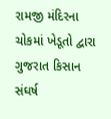રામજી મંદિરના ચોકમાં ખેડૂતો દ્વારા ગુજરાત કિસાન સંઘર્ષ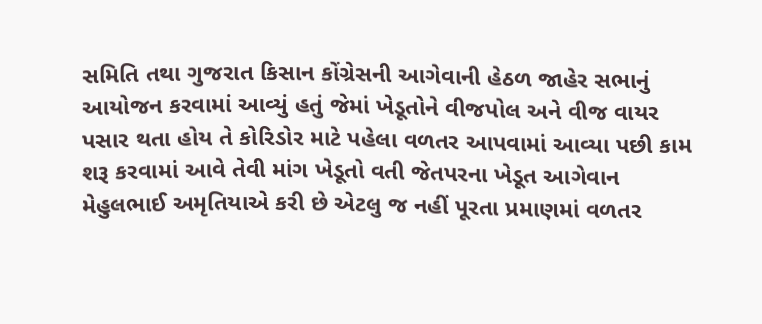સમિતિ તથા ગુજરાત કિસાન કોંગ્રેસની આગેવાની હેઠળ જાહેર સભાનું આયોજન કરવામાં આવ્યું હતું જેમાં ખેડૂતોને વીજપોલ અને વીજ વાયર પસાર થતા હોય તે કોરિડોર માટે પહેલા વળતર આપવામાં આવ્યા પછી કામ શરૂ કરવામાં આવે તેવી માંગ ખેડૂતો વતી જેતપરના ખેડૂત આગેવાન મેહુલભાઈ અમૃતિયાએ કરી છે એટલુ જ નહીં પૂરતા પ્રમાણમાં વળતર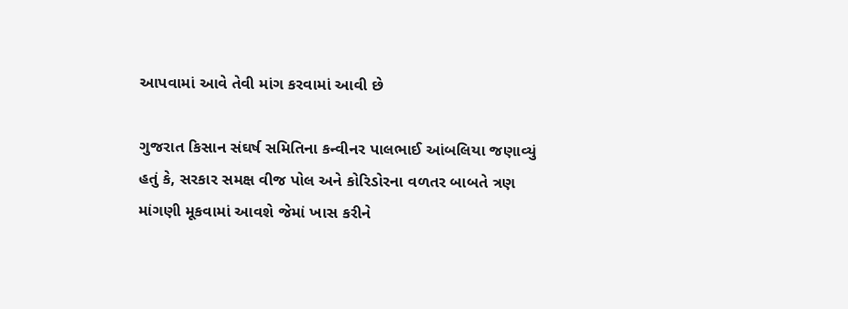આપવામાં આવે તેવી માંગ કરવામાં આવી છે

ગુજરાત કિસાન સંઘર્ષ સમિતિના કન્વીનર પાલભાઈ આંબલિયા જણાવ્યું હતું કે, સરકાર સમક્ષ વીજ પોલ અને કોરિડોરના વળતર બાબતે ત્રણ માંગણી મૂકવામાં આવશે જેમાં ખાસ કરીને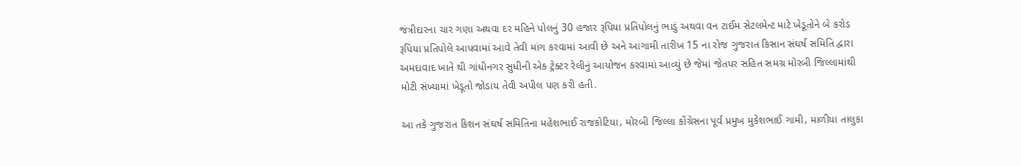જંત્રીદારના ચાર ગણા અથવા દર મહિને પોલનું 30 હજાર રૂપિયા પ્રતિપોલનું ભાડું અથવા વન ટાઈમ સેટલમેન્ટ માટે ખેડૂતોને બે કરોડ રૂપિયા પ્રતિપોલે આપવામાં આવે તેવી માંગ કરવામાં આવી છે અને આગામી તારીખ 15 ના રોજ ગુજરાત કિસાન સંઘર્ષ સમિતિ દ્વારા અમદાવાદ ખાતે થી ગાંધીનગર સુધીની એક ટ્રેક્ટર રેલીનું આયોજન કરવામાં આવ્યું છે જેમાં જેતપર સહિત સમગ્ર મોરબી જિલ્લામાંથી મોટી સંખ્યામાં ખેડૂતો જોડાય તેવી અપીલ પણ કરી હતી.

આ તકે ગુજરાત કિશન સંઘર્ષ સમિતિના મહેશભાઈ રાજકોટિયા, મોરબી જિલ્લા કોંગ્રેસના પૂર્વ પ્રમુખ મુકેશભાઈ ગામી, માળીયા તાલુકા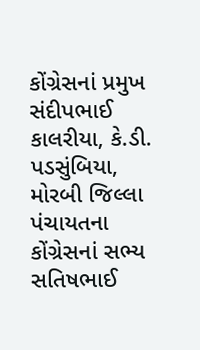કોંગ્રેસનાં પ્રમુખ સંદીપભાઈ કાલરીયા, કે.ડી. પડસુંબિયા, મોરબી જિલ્લા પંચાયતના કોંગ્રેસનાં સભ્ય સતિષભાઈ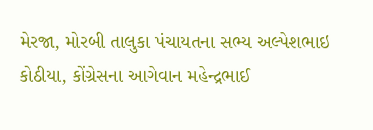મેરજા, મોરબી તાલુકા પંચાયતના સભ્ય અલ્પેશભાઇ કોઠીયા, કોંગ્રેસના આગેવાન મહેન્દ્રભાઈ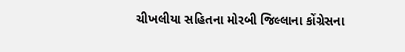ચીખલીયા સહિતના મોરબી જિલ્લાના કોંગ્રેસના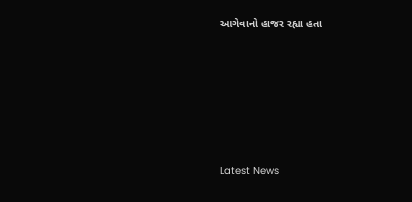આગેવાનો હાજર રહ્યા હતા






Latest News